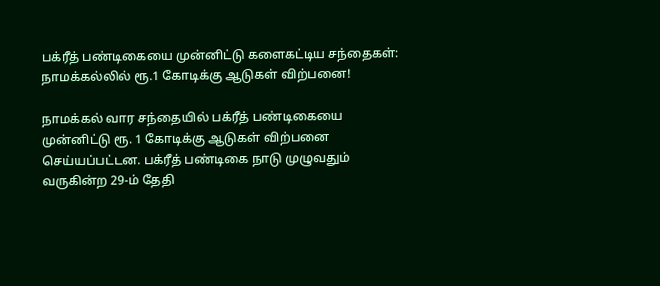பக்ரீத் பண்டிகையை முன்னிட்டு களைகட்டிய சந்தைகள்: நாமக்கல்லில் ரூ.1 கோடிக்கு ஆடுகள் விற்பனை!

நாமக்கல் வார சந்தையில் பக்ரீத் பண்டிகையை முன்னிட்டு ரூ. 1 கோடிக்கு ஆடுகள் விற்பனை செய்யப்பட்டன. பக்ரீத் பண்டிகை நாடு முழுவதும் வருகின்ற 29-ம் தேதி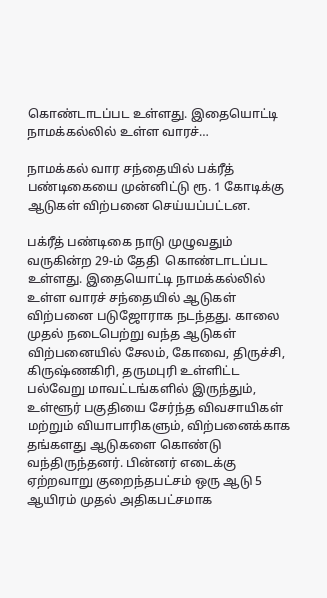கொண்டாடப்பட உள்ளது. இதையொட்டி நாமக்கல்லில் உள்ள வாரச்…

நாமக்கல் வார சந்தையில் பக்ரீத் பண்டிகையை முன்னிட்டு ரூ. 1 கோடிக்கு ஆடுகள் விற்பனை செய்யப்பட்டன.

பக்ரீத் பண்டிகை நாடு முழுவதும் வருகின்ற 29-ம் தேதி  கொண்டாடப்பட உள்ளது. இதையொட்டி நாமக்கல்லில் உள்ள வாரச் சந்தையில் ஆடுகள் விற்பனை படுஜோராக நடந்தது. காலை முதல் நடைபெற்று வந்த ஆடுகள் விற்பனையில் சேலம், கோவை, திருச்சி, கிருஷ்ணகிரி, தருமபுரி உள்ளிட்ட பல்வேறு மாவட்டங்களில் இருந்தும், உள்ளூர் பகுதியை சேர்ந்த விவசாயிகள் மற்றும் வியாபாரிகளும், விற்பனைக்காக தங்களது ஆடுகளை கொண்டு வந்திருந்தனர். பின்னர் எடைக்கு ஏற்றவாறு குறைந்தபட்சம் ஒரு ஆடு 5 ஆயிரம் முதல் அதிகபட்சமாக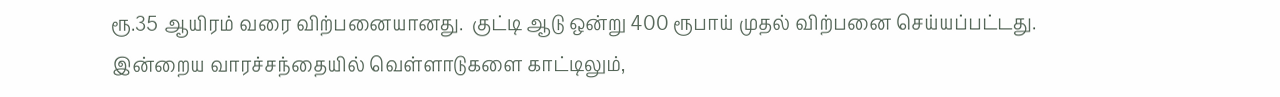ரூ.35 ஆயிரம் வரை விற்பனையானது.  குட்டி ஆடு ஒன்று 400 ரூபாய் முதல் விற்பனை செய்யப்பட்டது. இன்றைய வாரச்சந்தையில் வெள்ளாடுகளை காட்டிலும்,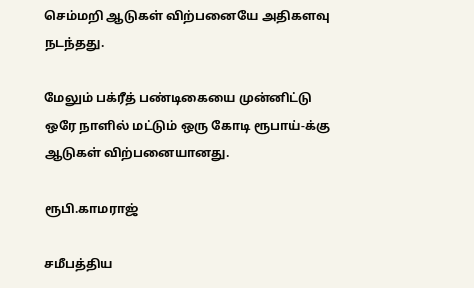செம்மறி ஆடுகள் விற்பனையே அதிகளவு நடந்தது.

மேலும் பக்ரீத் பண்டிகையை முன்னிட்டு ஒரே நாளில் மட்டும் ஒரு கோடி ரூபாய்-க்கு ஆடுகள் விற்பனையானது.

ரூபி.காமராஜ்

சமீபத்திய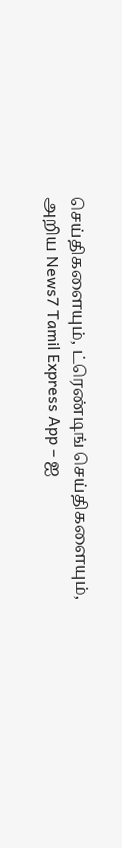செய்திகளையும், ட்ரெண்டிங் செய்திகளையும், அறிய News7 Tamil Express App – ஐ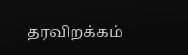தரவிறக்கம்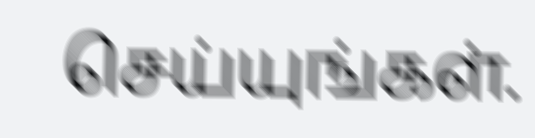செய்யுங்கள்.